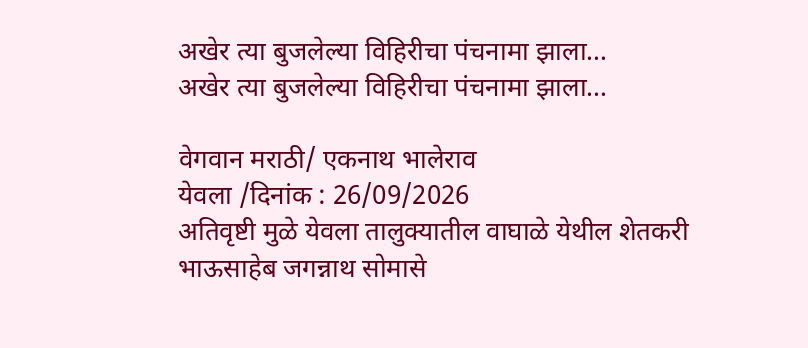अखेर त्या बुजलेल्या विहिरीचा पंचनामा झाला…
अखेर त्या बुजलेल्या विहिरीचा पंचनामा झाला…

वेगवान मराठी/ एकनाथ भालेराव
येवला /दिनांक : 26/09/2026
अतिवृष्टी मुळे येवला तालुक्यातील वाघाळे येथील शेतकरी भाऊसाहेब जगन्नाथ सोमासे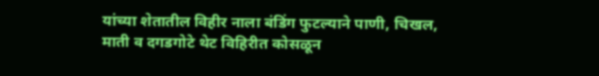यांच्या शेतातील विहीर नाला बंडिंग फुटल्याने पाणी, चिखल, माती व दगडगोटे थेट विहिरीत कोसळून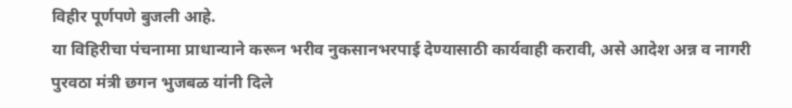विहीर पूर्णपणे बुजली आहे.
या विहिरीचा पंचनामा प्राधान्याने करून भरीव नुकसानभरपाई देण्यासाठी कार्यवाही करावी, असे आदेश अन्न व नागरी पुरवठा मंत्री छगन भुजबळ यांनी दिले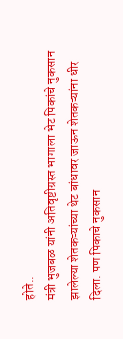होते..
मंत्री भुजबळ यांनी अतिवृष्टीग्रस्त भागाला भेट पिकांचे नुकसान झालेल्या शेतकऱ्यांच्या थेट बांधावर जाऊन शेतकऱ्यांना धीर दिला. पण पिकाचे नुकसान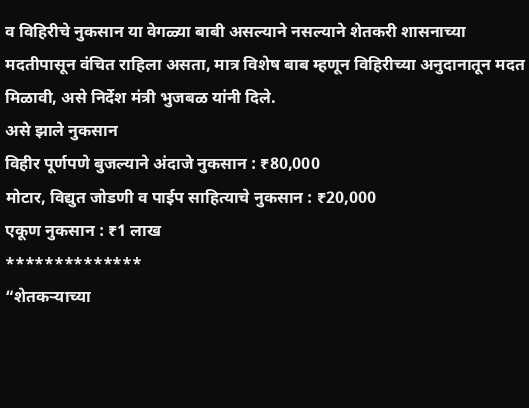व विहिरीचे नुकसान या वेगळ्या बाबी असल्याने नसल्याने शेतकरी शासनाच्या मदतीपासून वंचित राहिला असता, मात्र विशेष बाब म्हणून विहिरीच्या अनुदानातून मदत मिळावी, असे निर्देश मंत्री भुजबळ यांनी दिले.
असे झाले नुकसान
विहीर पूर्णपणे बुजल्याने अंदाजे नुकसान : ₹80,000
मोटार, विद्युत जोडणी व पाईप साहित्याचे नुकसान : ₹20,000
एकूण नुकसान : ₹1 लाख
**************
“शेतकऱ्याच्या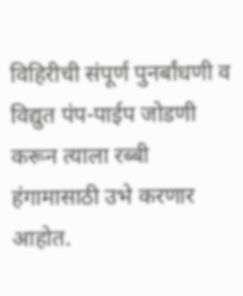विहिरीची संपूर्ण पुनर्बांधणी व विद्युत पंप-पाईप जोडणी करून त्याला रब्बी हंगामासाठी उभे करणार आहोत.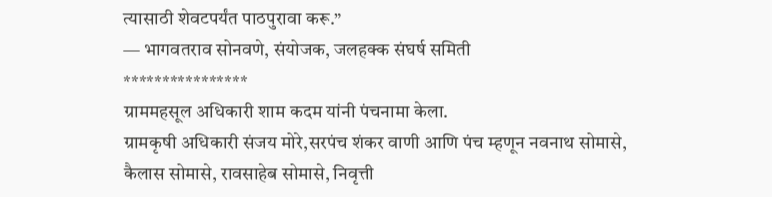त्यासाठी शेवटपर्यंत पाठपुरावा करू.”
— भागवतराव सोनवणे, संयोजक, जलहक्क संघर्ष समिती
****************
ग्राममहसूल अधिकारी शाम कदम यांनी पंचनामा केला.
ग्रामकृषी अधिकारी संजय मोरे,सरपंच शंकर वाणी आणि पंच म्हणून नवनाथ सोमासे, कैलास सोमासे, रावसाहेब सोमासे, निवृत्ती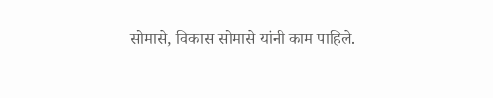सोमासे, विकास सोमासे यांनी काम पाहिले.